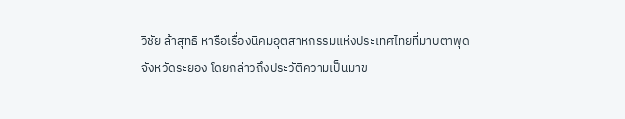วิชัย ล้าสุทธิ หารือเรื่องนิคมอุตสาหกรรมแห่งประเทศไทยที่มาบตาพุด จังหวัดระยอง โดยกล่าวถึงประวัติความเป็นมาข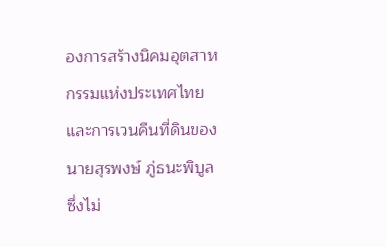องการสร้างนิคมอุตสาหกรรมแห่งประเทศไทย และการเวนคืนที่ดินของนายสุรพงษ์ ภู่ธนะพิบูล ซึ่งไม่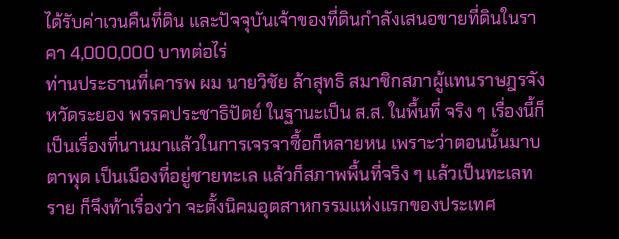ได้รับค่าเวนคืนที่ดิน และปัจจุบันเจ้าของที่ดินกำลังเสนอขายที่ดินในราคา 4,000,000 บาทต่อไร่
ท่านประธานที่เคารพ ผม นายวิชัย ล้าสุทธิ สมาชิกสภาผู้แทนราษฎรจังหวัดระยอง พรรคประชาธิปัตย์ ในฐานะเป็น ส.ส. ในพื้นที่ จริง ๆ เรื่องนี้ก็เป็นเรื่องที่นานมาแล้วในการเจรจาซื้อก็หลายหน เพราะว่าตอนนั้นมาบตาพุด เป็นเมืองที่อยู่ชายทะเล แล้วก็สภาพพื้นที่จริง ๆ แล้วเป็นทะเลทราย ก็จึงท้าเรื่องว่า จะตั้งนิคมอุตสาหกรรมแห่งแรกของประเทศ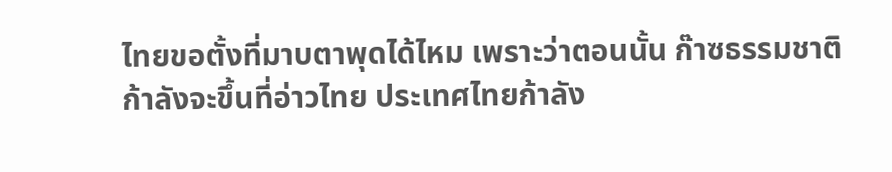ไทยขอตั้งที่มาบตาพุดได้ไหม เพราะว่าตอนนั้น ก๊าซธรรมชาติก้าลังจะขึ้นที่อ่าวไทย ประเทศไทยก้าลัง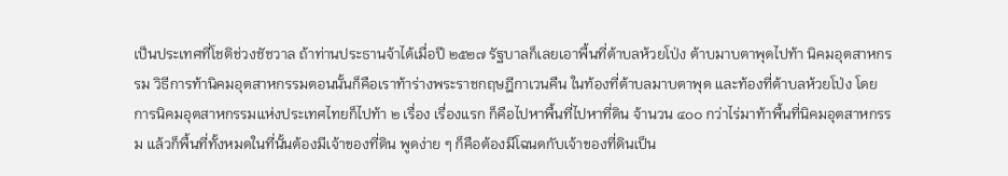เป็นประเทศที่โชติช่วงชัชวาล ถ้าท่านประธานจ้าได้เมื่อปี ๒๕๒๗ รัฐบาลก็เลยเอาพื้นที่ต้าบลห้วยโป่ง ต้าบมาบตาพุดไปท้า นิคมอุตสาหกรรม วิธีการท้านิคมอุตสาหกรรมตอนนั้นก็คือเราท้าร่างพระราชกฤษฎีกาเวนคืน ในท้องที่ต้าบลมาบตาพุด และท้องที่ต้าบลห้วยโป่ง โดยการนิคมอุตสาหกรรมแห่งประเทศไทยก็ไปท้า ๒ เรื่อง เรื่องแรก ก็คือไปหาพื้นที่ไปหาที่ดิน จ้านวน ๔๐๐ กว่าไร่มาท้าพื้นที่นิคมอุตสาหกรรม แล้วก็พื้นที่ทั้งหมดในที่นั้นต้องมีเจ้าของที่ดิน พูดง่าย ๆ ก็คือต้องมีโฉนดกับเจ้าของที่ดินเป็น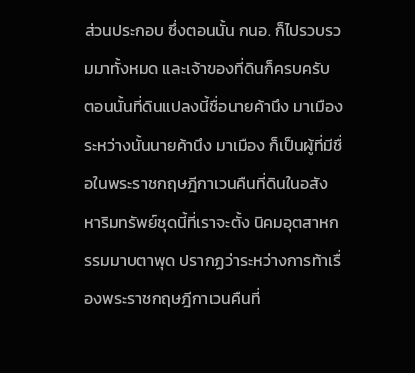ส่วนประกอบ ซึ่งตอนนั้น กนอ. ก็ไปรวบรวมมาทั้งหมด และเจ้าของที่ดินก็ครบครับ ตอนนั้นที่ดินแปลงนี้ชื่อนายค้านึง มาเมือง ระหว่างนั้นนายค้านึง มาเมือง ก็เป็นผู้ที่มีชื่อในพระราชกฤษฎีกาเวนคืนที่ดินในอสังหาริมทรัพย์ชุดนี้ที่เราจะตั้ง นิคมอุตสาหกรรมมาบตาพุด ปรากฏว่าระหว่างการท้าเรื่องพระราชกฤษฎีกาเวนคืนที่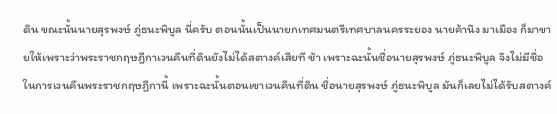ดิน ขณะนั้นนายสุรพงษ์ ภู่ธนะพิบูล นี่ครับ ตอนนั้นเป็นนายกเทศมนตรีเทศบาลนครระยอง นายค้านึง มาเมือง ก็มาขายให้เพราะว่าพระราชกฤษฎีกาเวนคืนที่ดินยังไม่ได้สตางค์เสียที ช้า เพราะฉะนั้นชื่อนายสุรพงษ์ ภู่ธนะพิบูล จึงไม่มีชื่อในการเวนคืนพระราชกฤษฎีกานี้ เพราะฉะนั้นตอนเขาเวนคืนที่ดิน ชื่อนายสุรพงษ์ ภู่ธนะพิบูล มันก็เลยไม่ได้รับสตางค์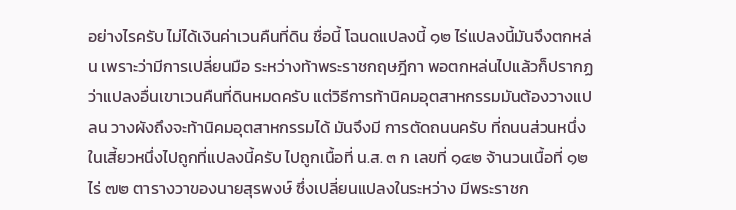อย่างไรครับ ไม่ได้เงินค่าเวนคืนที่ดิน ชื่อนี้ โฉนดแปลงนี้ ๑๒ ไร่แปลงนี้มันจึงตกหล่น เพราะว่ามีการเปลี่ยนมือ ระหว่างท้าพระราชกฤษฎีกา พอตกหล่นไปแล้วก็ปรากฏว่าแปลงอื่นเขาเวนคืนที่ดินหมดครับ แต่วิธีการท้านิคมอุตสาหกรรมมันต้องวางแปลน วางผังถึงจะท้านิคมอุตสาหกรรมได้ มันจึงมี การตัดถนนครับ ที่ถนนส่วนหนึ่งในเสี้ยวหนึ่งไปถูกที่แปลงนี้ครับ ไปถูกเนื้อที่ น.ส. ๓ ก เลขที่ ๑๔๒ จ้านวนเนื้อที่ ๑๒ ไร่ ๗๒ ตารางวาของนายสุรพงษ์ ซึ่งเปลี่ยนแปลงในระหว่าง มีพระราชก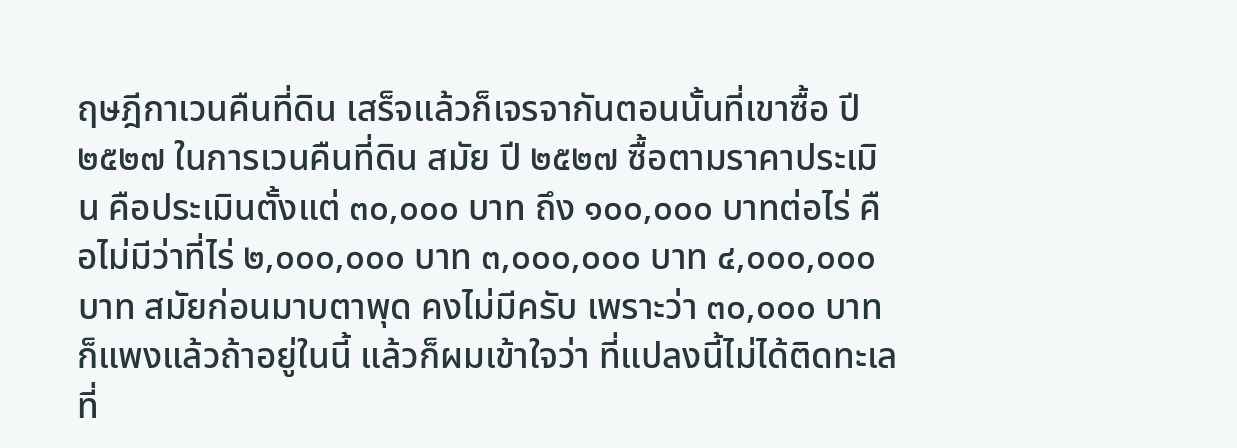ฤษฎีกาเวนคืนที่ดิน เสร็จแล้วก็เจรจากันตอนนั้นที่เขาซื้อ ปี ๒๕๒๗ ในการเวนคืนที่ดิน สมัย ปี ๒๕๒๗ ซื้อตามราคาประเมิน คือประเมินตั้งแต่ ๓๐,๐๐๐ บาท ถึง ๑๐๐,๐๐๐ บาทต่อไร่ คือไม่มีว่าที่ไร่ ๒,๐๐๐,๐๐๐ บาท ๓,๐๐๐,๐๐๐ บาท ๔,๐๐๐,๐๐๐ บาท สมัยก่อนมาบตาพุด คงไม่มีครับ เพราะว่า ๓๐,๐๐๐ บาท ก็แพงแล้วถ้าอยู่ในนี้ แล้วก็ผมเข้าใจว่า ที่แปลงนี้ไม่ได้ติดทะเล ที่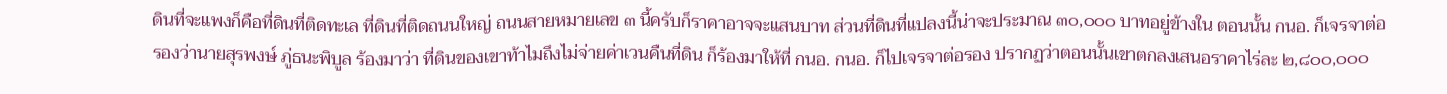ดินที่จะแพงก็คือที่ดินที่ติดทะเล ที่ดินที่ติดถนนใหญ่ ถนนสายหมายเลข ๓ นี้ครับก็ราคาอาจจะแสนบาท ส่วนที่ดินที่แปลงนี้น่าจะประมาณ ๓๐,๐๐๐ บาทอยู่ข้างใน ตอนนั้น กนอ. ก็เจรจาต่อรองว่านายสุรพงษ์ ภู่ธนะพิบูล ร้องมาว่า ที่ดินของเขาท้าไมถึงไม่จ่ายค่าเวนคืนที่ดิน ก็ร้องมาให้ที่ กนอ. กนอ. ก็ไปเจรจาต่อรอง ปรากฏว่าตอนนั้นเขาตกลงเสนอราคาไร่ละ ๒,๘๐๐,๐๐๐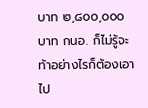บาท ๒,๘๐๐,๐๐๐ บาท กนอ. ก็ไม่รู้จะท้าอย่างไรก็ต้องเอาไป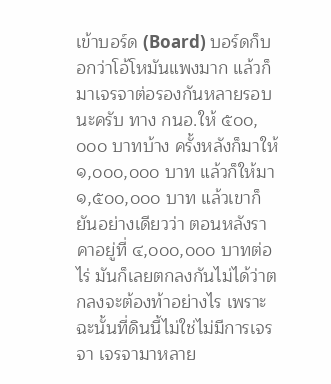เข้าบอร์ด (Board) บอร์ดก็บอกว่าโอ้โหมันแพงมาก แล้วก็มาเจรจาต่อรองกันหลายรอบนะครับ ทาง กนอ.ให้ ๕๐๐,๐๐๐ บาทบ้าง ครั้งหลังก็มาให้ ๑,๐๐๐,๐๐๐ บาท แล้วก็ให้มา ๑,๕๐๐,๐๐๐ บาท แล้วเขาก็ยันอย่างเดียวว่า ตอนหลังราคาอยู่ที่ ๔,๐๐๐,๐๐๐ บาทต่อไร่ มันก็เลยตกลงกันไม่ได้ว่าตกลงจะต้องท้าอย่างไร เพราะฉะนั้นที่ดินนี้ไม่ใช่ไม่มีการเจรจา เจรจามาหลาย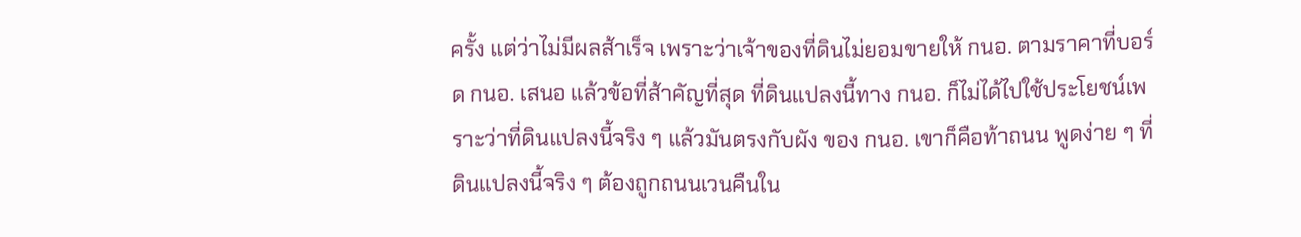ครั้ง แต่ว่าไม่มีผลส้าเร็จ เพราะว่าเจ้าของที่ดินไม่ยอมขายให้ กนอ. ตามราคาที่บอร์ด กนอ. เสนอ แล้วข้อที่ส้าคัญที่สุด ที่ดินแปลงนี้ทาง กนอ. ก็ไม่ได้ไปใช้ประโยชน์เพราะว่าที่ดินแปลงนี้จริง ๆ แล้วมันตรงกับผัง ของ กนอ. เขาก็คือท้าถนน พูดง่าย ๆ ที่ดินแปลงนี้จริง ๆ ต้องถูกถนนเวนคืนใน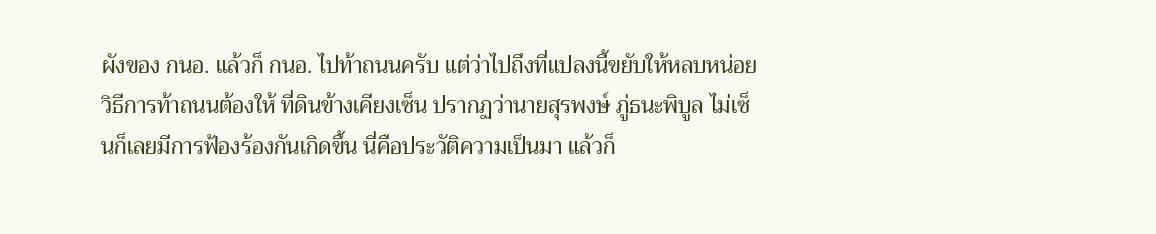ผังของ กนอ. แล้วก็ กนอ. ไปท้าถนนครับ แต่ว่าไปถึงที่แปลงนี้ขยับให้หลบหน่อย วิธีการท้าถนนต้องให้ ที่ดินข้างเคียงเซ็น ปรากฏว่านายสุรพงษ์ ภู่ธนะพิบูล ไม่เซ็นก็เลยมีการฟ้องร้องกันเกิดขึ้น นี่คือประวัติความเป็นมา แล้วก็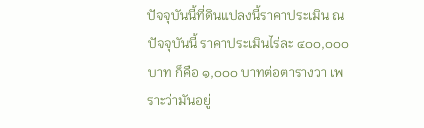ปัจจุบันนี้ที่ดินแปลงนี้ราคาประเมิน ณ ปัจจุบันนี้ ราคาประเมินไร่ละ ๔๐๐,๐๐๐ บาท ก็คือ ๑,๐๐๐ บาทต่อตารางวา เพราะว่ามันอยู่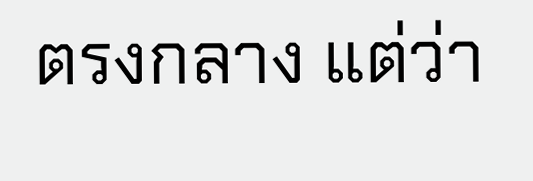ตรงกลาง แต่ว่า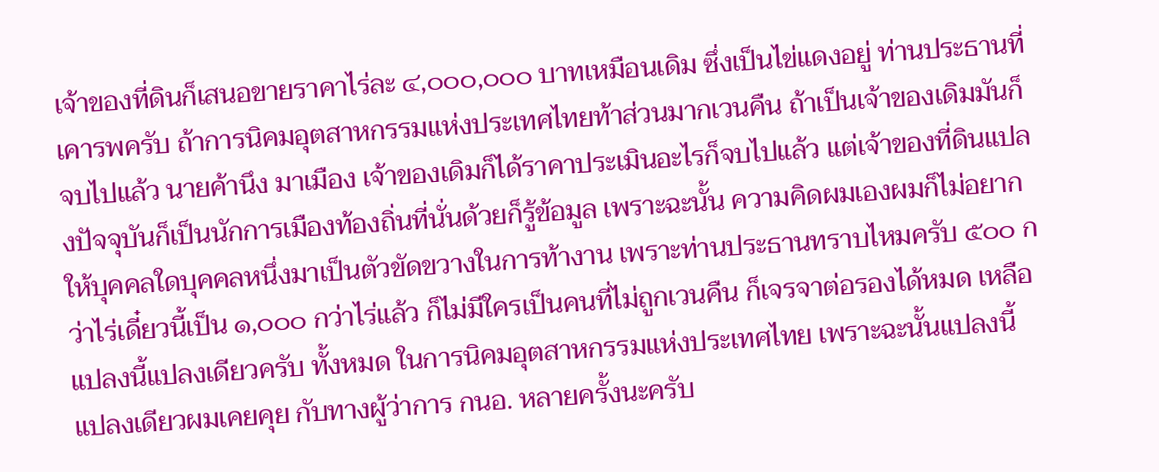เจ้าของที่ดินก็เสนอขายราคาไร่ละ ๔,๐๐๐,๐๐๐ บาทเหมือนเดิม ซึ่งเป็นไข่แดงอยู่ ท่านประธานที่เคารพครับ ถ้าการนิคมอุตสาหกรรมแห่งประเทศไทยท้าส่วนมากเวนคืน ถ้าเป็นเจ้าของเดิมมันก็จบไปแล้ว นายค้านึง มาเมือง เจ้าของเดิมก็ได้ราคาประเมินอะไรก็จบไปแล้ว แต่เจ้าของที่ดินแปลงปัจจุบันก็เป็นนักการเมืองท้องถิ่นที่นั่นด้วยก็รู้ข้อมูล เพราะฉะนั้น ความคิดผมเองผมก็ไม่อยากให้บุคคลใดบุคคลหนึ่งมาเป็นตัวขัดขวางในการท้างาน เพราะท่านประธานทราบไหมครับ ๕๐๐ กว่าไร่เดี๋ยวนี้เป็น ๑,๐๐๐ กว่าไร่แล้ว ก็ไม่มีใครเป็นคนที่ไม่ถูกเวนคืน ก็เจรจาต่อรองได้หมด เหลือแปลงนี้แปลงเดียวครับ ทั้งหมด ในการนิคมอุตสาหกรรมแห่งประเทศไทย เพราะฉะนั้นแปลงนี้แปลงเดียวผมเคยคุย กับทางผู้ว่าการ กนอ. หลายครั้งนะครับ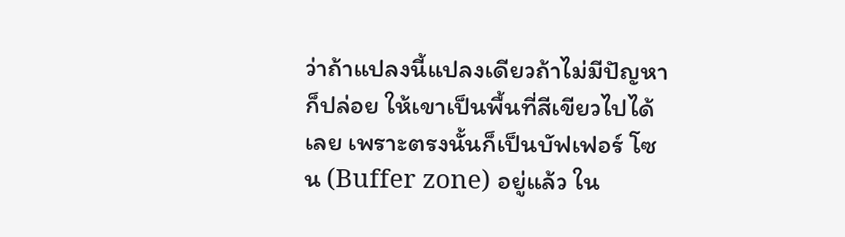ว่าถ้าแปลงนี้แปลงเดียวถ้าไม่มีปัญหาก็ปล่อย ให้เขาเป็นพื้นที่สีเขียวไปได้เลย เพราะตรงนั้นก็เป็นบัฟเฟอร์ โซน (Buffer zone) อยู่แล้ว ใน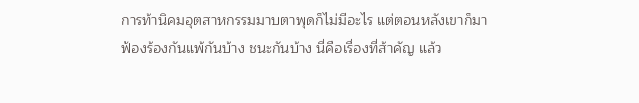การท้านิคมอุตสาหกรรมมาบตาพุดก็ไม่มีอะไร แต่ตอนหลังเขาก็มาฟ้องร้องกันแพ้กันบ้าง ชนะกันบ้าง นี่คือเรื่องที่ส้าคัญ แล้ว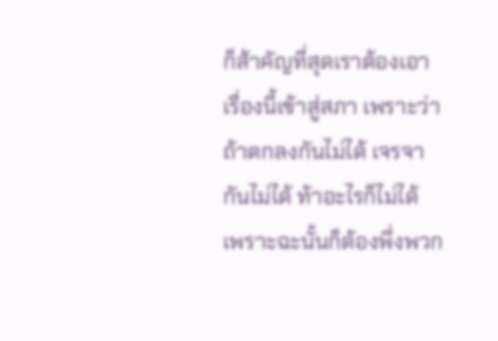ก็ส้าคัญที่สุดเราต้องเอาเรื่องนี้เข้าสู่สภา เพราะว่าถ้าตกลงกันไม่ได้ เจรจากันไม่ได้ ท้าอะไรก็ไม่ได้ เพราะฉะนั้นก็ต้องพึ่งพวก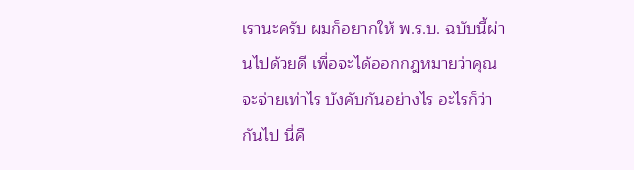เรานะครับ ผมก็อยากให้ พ.ร.บ. ฉบับนี้ผ่านไปด้วยดี เพื่อจะได้ออกกฎหมายว่าคุณจะจ่ายเท่าไร บังคับกันอย่างไร อะไรก็ว่ากันไป นี่คื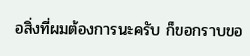อสิ่งที่ผมต้องการนะครับ ก็ขอกราบขอ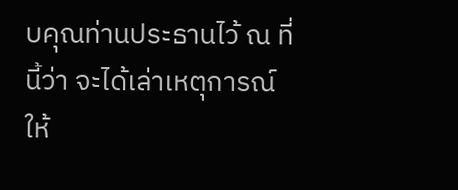บคุณท่านประธานไว้ ณ ที่นี้ว่า จะได้เล่าเหตุการณ์ให้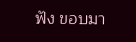ฟัง ขอบมา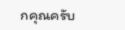กคุณครับ